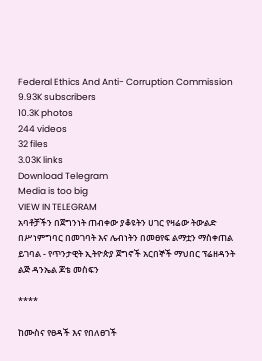Federal Ethics And Anti- Corruption Commission
9.93K subscribers
10.3K photos
244 videos
32 files
3.03K links
Download Telegram
Media is too big
VIEW IN TELEGRAM
አባቶቻችን በጀግንነት ጠብቀው ያቆዩትን ሀገር የዛሬው ትውልድ በሥነምግባር በመገባት እና ሌብነትን በመፀየፍ ልማቷን ማስቀጠል ይገባል - የጥንታዊት ኢትዮጵያ ጀግኖች አርበኞች ማህበር ፕሬዘዳንት ልጅ ዳንኤል ጆቴ መስፍን

****

ከሙስና የፀዳች እና የበለፀገች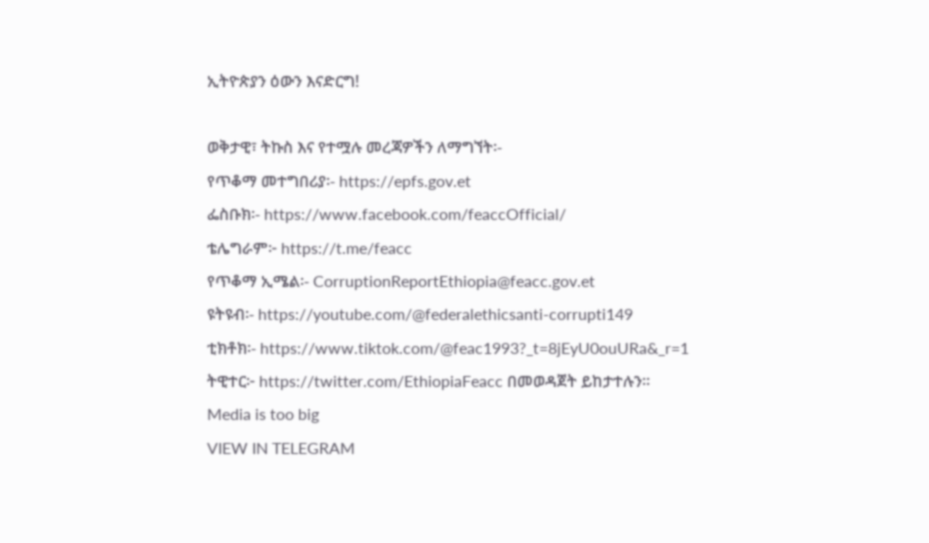ኢትዮጵያን ዕውን እናድርግ!

ወቅታዊ፣ ትኩስ እና የተሟሉ መረጃዎችን ለማግኘት፡-
የጥቆማ መተግበሪያ፡- https://epfs.gov.et
ፌስቡክ፡- https://www.facebook.com/feaccOfficial/
ቴሌግራም፦ https://t.me/feacc
የጥቆማ ኢሜል፡- CorruptionReportEthiopia@feacc.gov.et
ዩትዩብ፡- https://youtube.com/@federalethicsanti-corrupti149
ቲክቶክ፡- https://www.tiktok.com/@feac1993?_t=8jEyU0ouURa&_r=1
ትዊተር፦ https://twitter.com/EthiopiaFeacc በመወዳጀት ይከታተሉን፡፡
Media is too big
VIEW IN TELEGRAM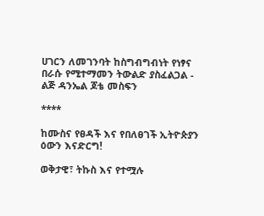ሀገርን ለመገንባት ከስግብግብነት የነፃና በራሱ የሚተማመን ትውልድ ያስፈልጋል - ልጅ ዳንኤል ጆቴ መስፍን

****

ከሙስና የፀዳች እና የበለፀገች ኢትዮጵያን ዕውን እናድርግ!

ወቅታዊ፣ ትኩስ እና የተሟሉ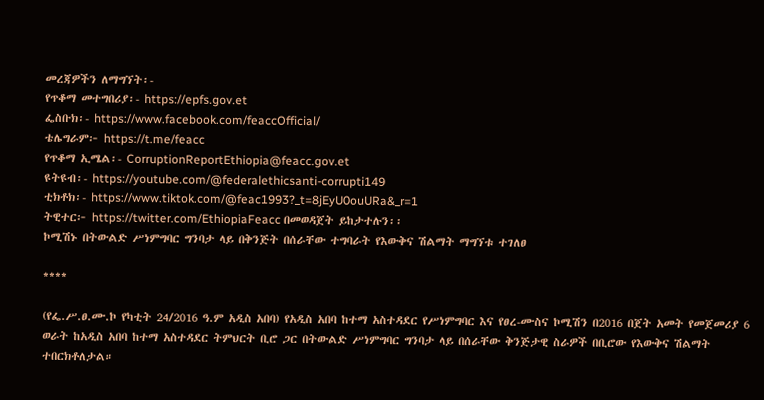መረጃዎችን ለማግኘት፡-
የጥቆማ መተግበሪያ፡- https://epfs.gov.et
ፌስቡክ፡- https://www.facebook.com/feaccOfficial/
ቴሌግራም፦ https://t.me/feacc
የጥቆማ ኢሜል፡- CorruptionReportEthiopia@feacc.gov.et
ዩትዩብ፡- https://youtube.com/@federalethicsanti-corrupti149
ቲክቶክ፡- https://www.tiktok.com/@feac1993?_t=8jEyU0ouURa&_r=1
ትዊተር፦ https://twitter.com/EthiopiaFeacc በመወዳጀት ይከታተሉን፡፡
ኮሚሽኑ በትውልድ ሥነምግባር ግንባታ ላይ በቅንጅት በሰራቸው ተግባራት የእውቅና ሽልማት ማግኘቱ ተገለፀ

****

(የፌ.ሥ.ፀ.ሙ.ኮ የካቲት 24/2016 ዓ.ም አዲስ አበባ) የአዲስ አበባ ከተማ አስተዳደር የሥነምግባር እና የፀረ-ሙስና ኮሚሽን በ2016 በጀት አመት የመጀመሪያ 6 ወራት ከአዲስ አበባ ከተማ አስተዳደር ትምህርት ቢሮ ጋር በትውልድ ሥነምግባር ግንባታ ላይ በሰራቸው ቅንጅታዊ ስራዎች በቢሮው የእውቅና ሽልማት ተበርክቶለታል።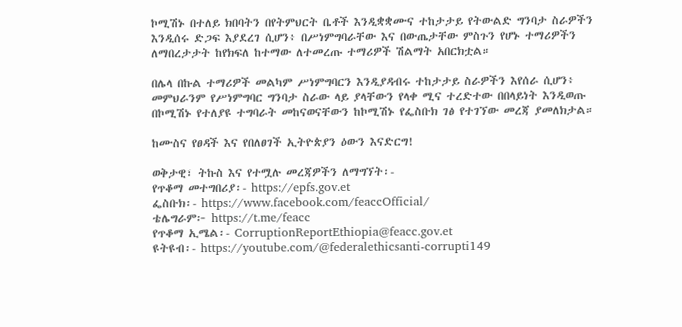ኮሚሽኑ በተለይ ክበባትን በየትምህርት ቤቶች እንዲቋቋሙና ተከታታይ የትውልድ ግንባታ ስራዎችን እንዲሰሩ ድጋፍ እያደረገ ሲሆን፥ በሥነምግባራቸው እና በውጤታቸው ምስጉን የሆኑ ተማሪዎችን ለማበረታታት ከየክፍለ ከተማው ለተመረጡ ተማሪዎች ሽልማት አበርክቷል።

በሌላ በኩል ተማሪዎች መልካም ሥነምግባርን እንዲያዳብሩ ተከታታይ ስራዎችን እየሰራ ሲሆን፥ መምህራንም የሥነምግባር ግንባታ ስራው ላይ ያላቸውን የላቀ ሚና ተረድተው በበላይነት እንዲወጡ በኮሚሽኑ የተለያዩ ተግባራት መከናወናቸውን ከኮሚሽኑ የፌስቡክ ገፅ የተገኘው መረጃ ያመለክታል።

ከሙስና የፀዳች እና የበለፀገች ኢትዮጵያን ዕውን እናድርግ!

ወቅታዊ፣ ትኩስ እና የተሟሉ መረጃዎችን ለማግኘት፡-
የጥቆማ መተግበሪያ፡- https://epfs.gov.et
ፌስቡክ፡- https://www.facebook.com/feaccOfficial/
ቴሌግራም፦ https://t.me/feacc
የጥቆማ ኢሜል፡- CorruptionReportEthiopia@feacc.gov.et
ዩትዩብ፡- https://youtube.com/@federalethicsanti-corrupti149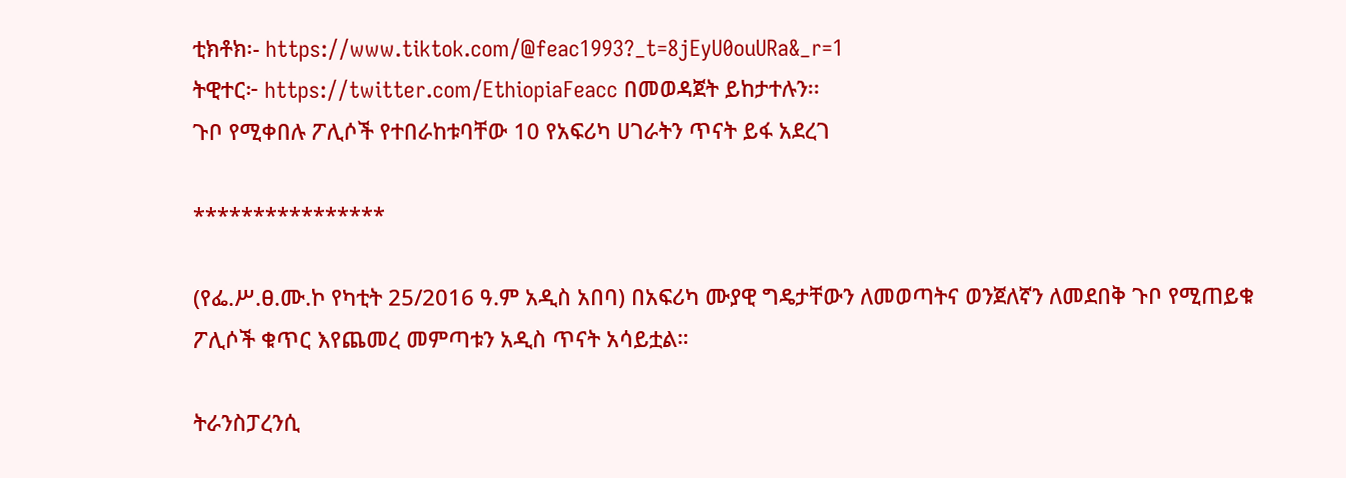ቲክቶክ፡- https://www.tiktok.com/@feac1993?_t=8jEyU0ouURa&_r=1
ትዊተር፦ https://twitter.com/EthiopiaFeacc በመወዳጀት ይከታተሉን፡፡
ጉቦ የሚቀበሉ ፖሊሶች የተበራከቱባቸው 10 የአፍሪካ ሀገራትን ጥናት ይፋ አደረገ

****************

(የፌ.ሥ.ፀ.ሙ.ኮ የካቲት 25/2016 ዓ.ም አዲስ አበባ) በአፍሪካ ሙያዊ ግዴታቸውን ለመወጣትና ወንጀለኛን ለመደበቅ ጉቦ የሚጠይቁ ፖሊሶች ቁጥር እየጨመረ መምጣቱን አዲስ ጥናት አሳይቷል።

ትራንስፓረንሲ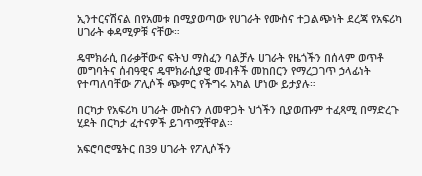ኢንተርናሽናል በየአመቱ በሚያወጣው የሀገራት የሙስና ተጋልጭነት ደረጃ የአፍሪካ ሀገራት ቀዳሚዎቹ ናቸው።

ዴሞክራሲ በራቃቸውና ፍትህ ማስፈን ባልቻሉ ሀገራት የዜጎችን በሰላም ወጥቶ መግባትና ሰብዓዊና ዴሞክራሲያዊ መብቶች መከበርን የማረጋገጥ ኃላፊነት የተጣለባቸው ፖሊሶች ጭምር የችግሩ አካል ሆነው ይታያሉ።

በርካታ የአፍሪካ ሀገራት ሙስናን ለመዋጋት ህጎችን ቢያወጡም ተፈጻሚ በማድረጉ ሂደት በርካታ ፈተናዎች ይገጥሟቸዋል።

አፍሮባሮሜትር በ39 ሀገራት የፖሊሶችን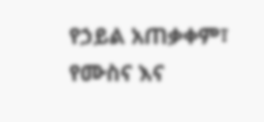የኃይል አጠቃቀም፣ የሙስና እና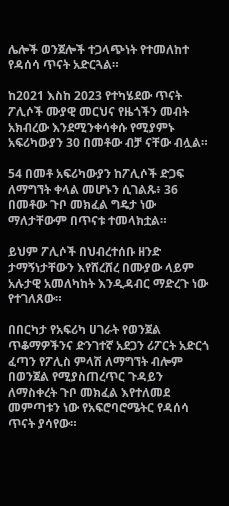ሌሎች ወንጀሎች ተጋላጭነት የተመለከተ የዳሰሳ ጥናት አድርጓል።

ከ2021 እስከ 2023 የተካሄደው ጥናት ፖሊሶች ሙያዊ መርህና የዜጎችን መብት አክብረው እንደሚንቀሳቀሱ የሚያምኑ አፍሪካውያን 30 በመቶው ብቻ ናቸው ብሏል።

54 በመቶ አፍሪካውያን ከፖሊሶች ድጋፍ ለማግኘት ቀላል መሆኑን ሲገልጹ፥ 36 በመቶው ጉቦ መክፈል ግዴታ ነው ማለታቸውም በጥናቱ ተመላክቷል።

ይህም ፖሊሶች በህብረተሰቡ ዘንድ ታማኝነታቸውን እየሸረሸረ በሙያው ላይም አሉታዊ አመለካከት እንዲዳብር ማድረጉ ነው የተገለጸው።

በበርካታ የአፍሪካ ሀገራት የወንጀል ጥቆማዎችንና ድንገተኛ አደጋን ሪፖርት አድርጎ ፈጣን የፖሊስ ምላሽ ለማግኘት ብሎም በወንጀል የሚያስጠረጥር ጉዳይን ለማስቀረት ጉቦ መክፈል እየተለመደ መምጣቱን ነው የአፍሮባሮሜትር የዳሰሳ ጥናት ያሳየው።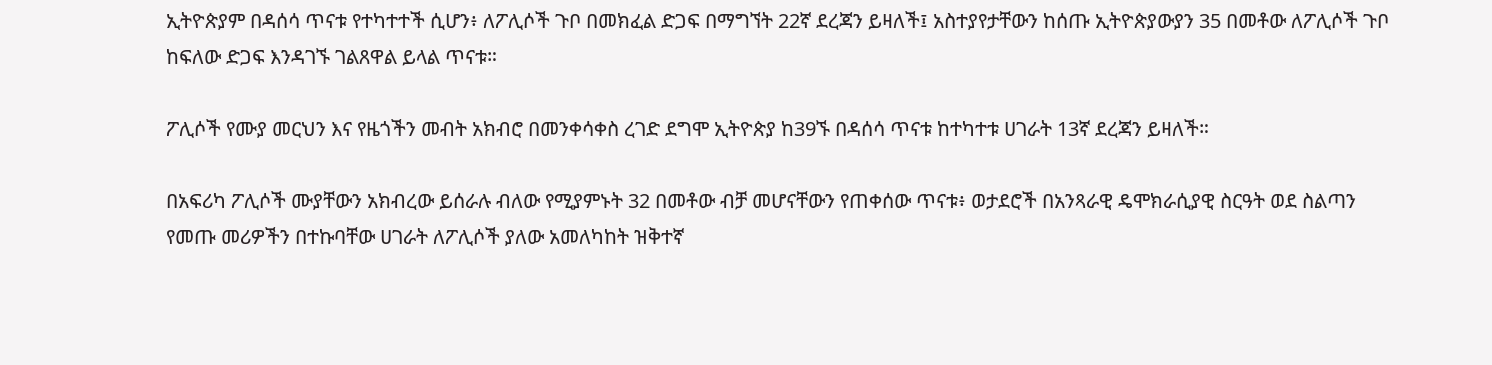ኢትዮጵያም በዳሰሳ ጥናቱ የተካተተች ሲሆን፥ ለፖሊሶች ጉቦ በመክፈል ድጋፍ በማግኘት 22ኛ ደረጃን ይዛለች፤ አስተያየታቸውን ከሰጡ ኢትዮጵያውያን 35 በመቶው ለፖሊሶች ጉቦ ከፍለው ድጋፍ እንዳገኙ ገልጸዋል ይላል ጥናቱ።

ፖሊሶች የሙያ መርህን እና የዜጎችን መብት አክብሮ በመንቀሳቀስ ረገድ ደግሞ ኢትዮጵያ ከ39ኙ በዳሰሳ ጥናቱ ከተካተቱ ሀገራት 13ኛ ደረጃን ይዛለች።

በአፍሪካ ፖሊሶች ሙያቸውን አክብረው ይሰራሉ ብለው የሚያምኑት 32 በመቶው ብቻ መሆናቸውን የጠቀሰው ጥናቱ፥ ወታደሮች በአንጻራዊ ዴሞክራሲያዊ ስርዓት ወደ ስልጣን የመጡ መሪዎችን በተኩባቸው ሀገራት ለፖሊሶች ያለው አመለካከት ዝቅተኛ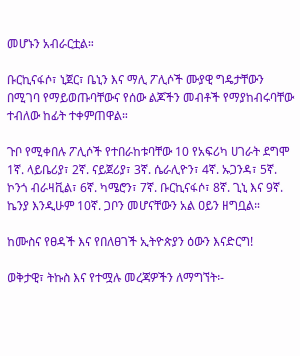መሆኑን አብራርቷል።

ቡርኪናፋሶ፣ ኒጀር፣ ቤኒን እና ማሊ ፖሊሶች ሙያዊ ግዴታቸውን በሚገባ የማይወጡባቸውና የሰው ልጆችን መብቶች የማያከብሩባቸው ተብለው ከፊት ተቀምጠዋል።

ጉቦ የሚቀበሉ ፖሊሶች የተበራከቱባቸው 10 የአፍሪካ ሀገራት ደግሞ 1ኛ. ላይቤሪያ፣ 2ኛ. ናይጀሪያ፣ 3ኛ. ሴራሊዮን፣ 4ኛ. ኡጋንዳ፣ 5ኛ. ኮንጎ ብራዛቪል፣ 6ኛ. ካሜሮን፣ 7ኛ. ቡርኪናፋሶ፣ 8ኛ. ጊኒ እና 9ኛ. ኬንያ እንዲሁም 10ኛ. ጋቦን መሆናቸውን አል ዐይን ዘግቧል።

ከሙስና የፀዳች እና የበለፀገች ኢትዮጵያን ዕውን እናድርግ!

ወቅታዊ፣ ትኩስ እና የተሟሉ መረጃዎችን ለማግኘት፡-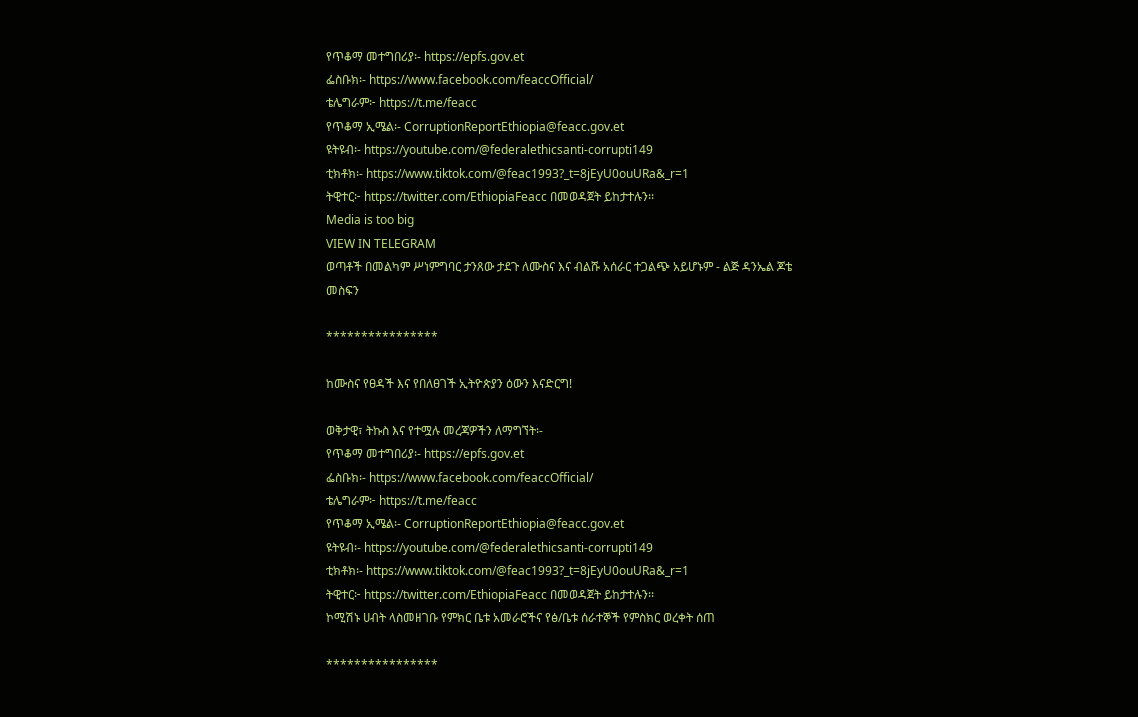የጥቆማ መተግበሪያ፡- https://epfs.gov.et
ፌስቡክ፡- https://www.facebook.com/feaccOfficial/
ቴሌግራም፦ https://t.me/feacc
የጥቆማ ኢሜል፡- CorruptionReportEthiopia@feacc.gov.et
ዩትዩብ፡- https://youtube.com/@federalethicsanti-corrupti149
ቲክቶክ፡- https://www.tiktok.com/@feac1993?_t=8jEyU0ouURa&_r=1
ትዊተር፦ https://twitter.com/EthiopiaFeacc በመወዳጀት ይከታተሉን፡፡
Media is too big
VIEW IN TELEGRAM
ወጣቶች በመልካም ሥነምግባር ታንጸው ታደጉ ለሙስና እና ብልሹ አሰራር ተጋልጭ አይሆኑም - ልጅ ዳንኤል ጆቴ መስፍን

****************

ከሙስና የፀዳች እና የበለፀገች ኢትዮጵያን ዕውን እናድርግ!

ወቅታዊ፣ ትኩስ እና የተሟሉ መረጃዎችን ለማግኘት፡-
የጥቆማ መተግበሪያ፡- https://epfs.gov.et
ፌስቡክ፡- https://www.facebook.com/feaccOfficial/
ቴሌግራም፦ https://t.me/feacc
የጥቆማ ኢሜል፡- CorruptionReportEthiopia@feacc.gov.et
ዩትዩብ፡- https://youtube.com/@federalethicsanti-corrupti149
ቲክቶክ፡- https://www.tiktok.com/@feac1993?_t=8jEyU0ouURa&_r=1
ትዊተር፦ https://twitter.com/EthiopiaFeacc በመወዳጀት ይከታተሉን፡፡
ኮሚሽኑ ሀብት ላስመዘገቡ የምክር ቤቱ አመራሮችና የፅ/ቤቱ ሰራተኞች የምስክር ወረቀት ሰጠ

****************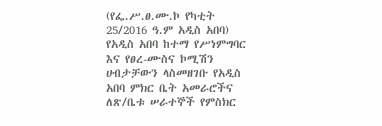(የፌ.ሥ.ፀ.ሙ.ኮ የካቲት 25/2016 ዓ.ም አዲስ አበባ) የአዲስ አበባ ከተማ የሥነምግባር እና የፀረ-ሙስና ኮሚሽን ሀብታቻውን ላስመዘገቡ የአዲስ አበባ ምክር ቤት አመራሮችና ለጽ/ቤቱ ሠራተኞች የምስክር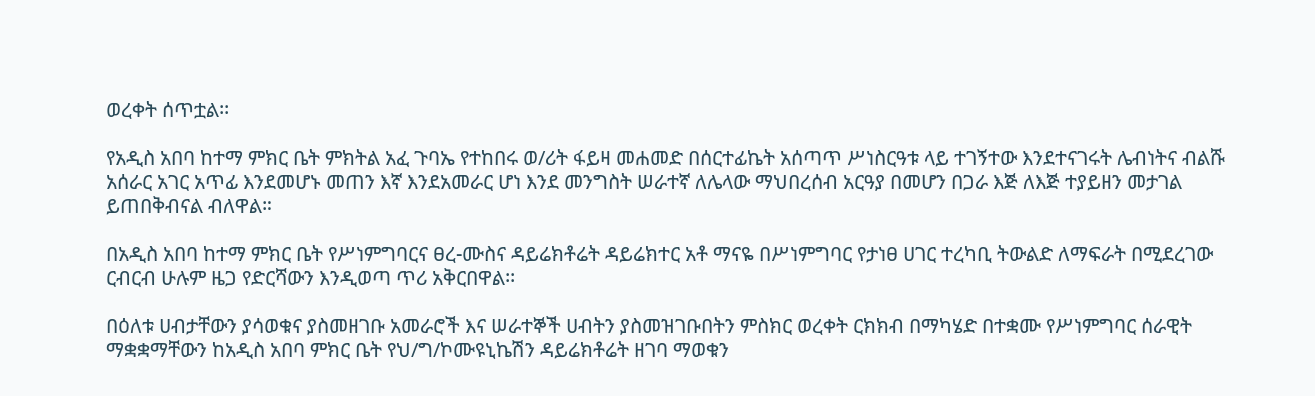ወረቀት ሰጥቷል፡፡

የአዲስ አበባ ከተማ ምክር ቤት ምክትል አፈ ጉባኤ የተከበሩ ወ/ሪት ፋይዛ መሐመድ በሰርተፊኬት አሰጣጥ ሥነስርዓቱ ላይ ተገኝተው እንደተናገሩት ሌብነትና ብልሹ አሰራር አገር አጥፊ እንደመሆኑ መጠን እኛ እንደአመራር ሆነ እንደ መንግስት ሠራተኛ ለሌላው ማህበረሰብ አርዓያ በመሆን በጋራ እጅ ለእጅ ተያይዘን መታገል ይጠበቅብናል ብለዋል።

በአዲስ አበባ ከተማ ምክር ቤት የሥነምግባርና ፀረ-ሙስና ዳይሬክቶሬት ዳይሬክተር አቶ ማናዬ በሥነምግባር የታነፀ ሀገር ተረካቢ ትውልድ ለማፍራት በሚደረገው ርብርብ ሁሉም ዜጋ የድርሻውን እንዲወጣ ጥሪ አቅርበዋል፡፡

በዕለቱ ሀብታቸውን ያሳወቁና ያስመዘገቡ አመራሮች እና ሠራተኞች ሀብትን ያስመዝገቡበትን ምስክር ወረቀት ርክክብ በማካሄድ በተቋሙ የሥነምግባር ሰራዊት ማቋቋማቸውን ከአዲስ አበባ ምክር ቤት የህ/ግ/ኮሙዩኒኬሽን ዳይሬክቶሬት ዘገባ ማወቁን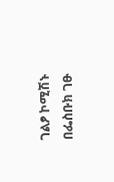ገልፆ ኮሚሽኑ በፌስቡክ ገፁ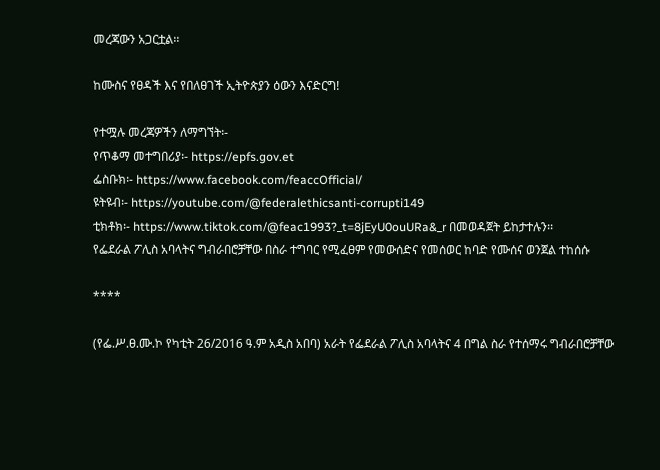መረጃውን አጋርቷል፡፡

ከሙስና የፀዳች እና የበለፀገች ኢትዮጵያን ዕውን እናድርግ!

የተሟሉ መረጃዎችን ለማግኘት፡-
የጥቆማ መተግበሪያ፡- https://epfs.gov.et
ፌስቡክ፡- https://www.facebook.com/feaccOfficial/
ዩትዩብ፡- https://youtube.com/@federalethicsanti-corrupti149
ቲክቶክ፡- https://www.tiktok.com/@feac1993?_t=8jEyU0ouURa&_r በመወዳጀት ይከታተሉን፡፡
የፌደራል ፖሊስ አባላትና ግብራበሮቻቸው በስራ ተግባር የሚፈፀም የመውሰድና የመሰወር ከባድ የሙሰና ወንጀል ተከሰሱ

****

(የፌ.ሥ.ፀ.ሙ.ኮ የካቲት 26/2016 ዓ.ም አዲስ አበባ) አራት የፌደራል ፖሊስ አባላትና 4 በግል ስራ የተሰማሩ ግብራበሮቻቸው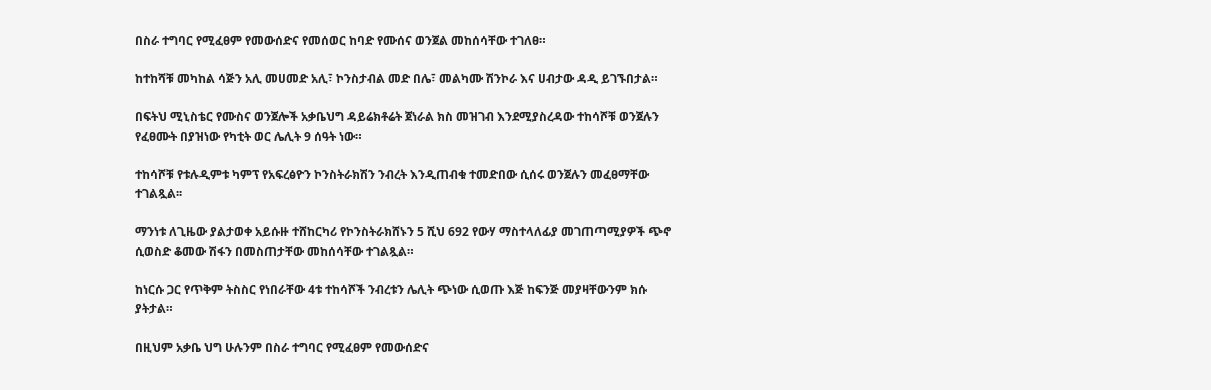በስራ ተግባር የሚፈፀም የመውሰድና የመሰወር ከባድ የሙሰና ወንጀል መከሰሳቸው ተገለፀ።

ከተከሻቹ መካከል ሳጅን አሊ መሀመድ አሊ፣ ኮንስታብል መድ በሌ፣ መልካሙ ሽንኮራ እና ሀብታው ዳዲ ይገኙበታል።

በፍትህ ሚኒስቴር የሙስና ወንጀሎች አቃቤህግ ዳይሬክቶሬት ጀነራል ክስ መዝገብ እንደሚያስረዳው ተከሳሾቹ ወንጀሉን የፈፀሙት በያዝነው የካቲት ወር ሌሊት 9 ሰዓት ነው።

ተከሳሾቹ የቱሉዲምቱ ካምፕ የአፍረፅዮን ኮንስትራክሽን ንብረት እንዲጠብቁ ተመድበው ሲሰሩ ወንጀሉን መፈፀማቸው ተገልጿል፡፡

ማንነቱ ለጊዜው ያልታወቀ አይሱዙ ተሸከርካሪ የኮንስትራክሸኑን 5 ሺህ 692 የውሃ ማስተላለፊያ መገጠጣሚያዎች ጭኖ ሲወስድ ቆመው ሽፋን በመስጠታቸው መከሰሳቸው ተገልጿል።

ከነርሱ ጋር የጥቅም ትስስር የነበራቸው 4ቱ ተከሳሾች ንብረቱን ሌሊት ጭነው ሲወጡ እጅ ከፍንጅ መያዛቸውንም ክሱ ያትታል።

በዚህም አቃቤ ህግ ሁሉንም በስራ ተግባር የሚፈፀም የመውሰድና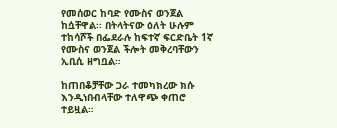የመሰወር ከባድ የሙስና ወንጀል ከሷቸዋል፡፡ በትላትናው ዕለት ሁሉም ተከሳሾች በፌደራሉ ከፍተኛ ፍርድቤት 1ኛ የሙስና ወንጀል ችሎት መቅረባቸውን ኢቢሲ ዘግቧል።

ከጠበቆቻቸው ጋራ ተመካክረው ክሱ እንዲነበብላቸው ተለዋጭ ቀጠሮ ተይዟል።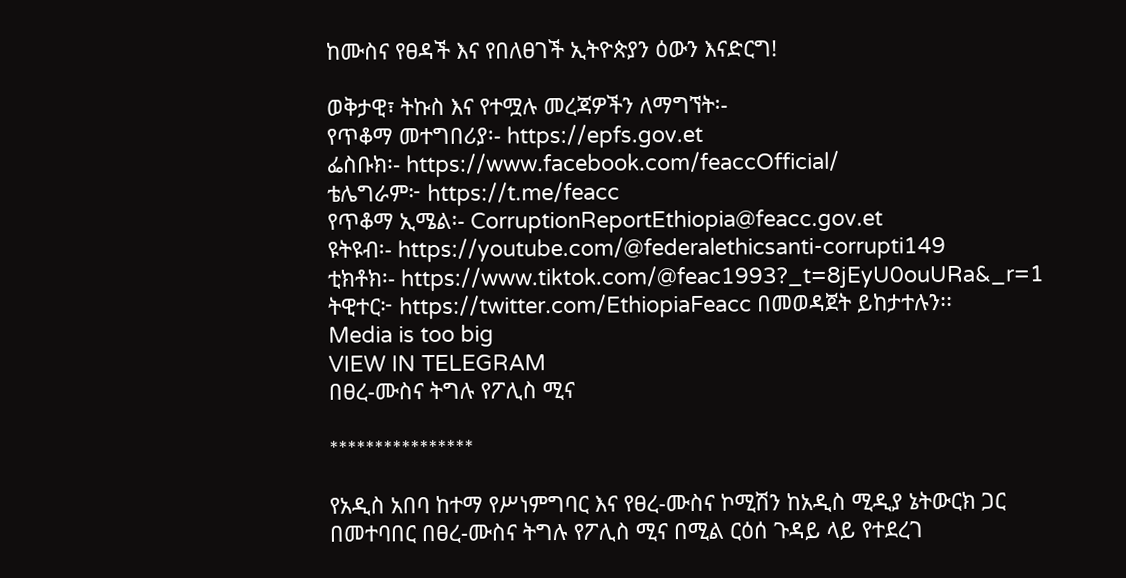ከሙስና የፀዳች እና የበለፀገች ኢትዮጵያን ዕውን እናድርግ!

ወቅታዊ፣ ትኩስ እና የተሟሉ መረጃዎችን ለማግኘት፡-
የጥቆማ መተግበሪያ፡- https://epfs.gov.et
ፌስቡክ፡- https://www.facebook.com/feaccOfficial/
ቴሌግራም፦ https://t.me/feacc
የጥቆማ ኢሜል፡- CorruptionReportEthiopia@feacc.gov.et
ዩትዩብ፡- https://youtube.com/@federalethicsanti-corrupti149
ቲክቶክ፡- https://www.tiktok.com/@feac1993?_t=8jEyU0ouURa&_r=1
ትዊተር፦ https://twitter.com/EthiopiaFeacc በመወዳጀት ይከታተሉን፡፡
Media is too big
VIEW IN TELEGRAM
በፀረ-ሙስና ትግሉ የፖሊስ ሚና

****************

የአዲስ አበባ ከተማ የሥነምግባር እና የፀረ-ሙስና ኮሚሽን ከአዲስ ሚዲያ ኔትውርክ ጋር በመተባበር በፀረ-ሙስና ትግሉ የፖሊስ ሚና በሚል ርዕሰ ጉዳይ ላይ የተደረገ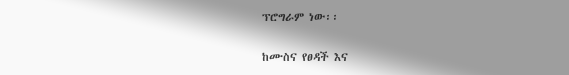ፕሮግራም ነው፡፡

ከሙስና የፀዳች እና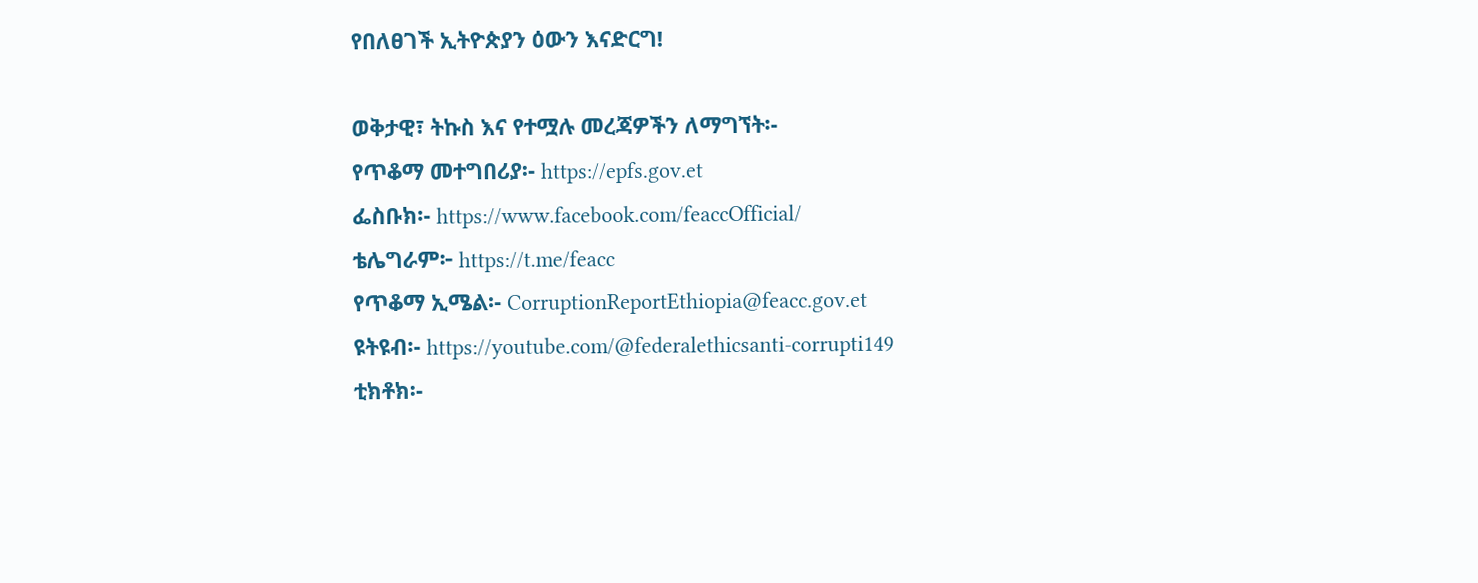የበለፀገች ኢትዮጵያን ዕውን እናድርግ!

ወቅታዊ፣ ትኩስ እና የተሟሉ መረጃዎችን ለማግኘት፡-
የጥቆማ መተግበሪያ፡- https://epfs.gov.et
ፌስቡክ፡- https://www.facebook.com/feaccOfficial/
ቴሌግራም፦ https://t.me/feacc
የጥቆማ ኢሜል፡- CorruptionReportEthiopia@feacc.gov.et
ዩትዩብ፡- https://youtube.com/@federalethicsanti-corrupti149
ቲክቶክ፡-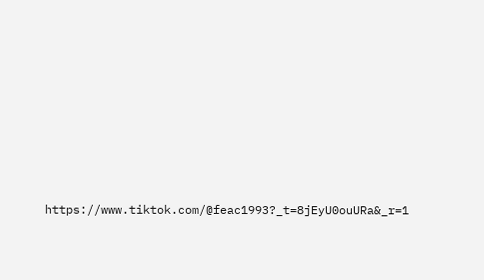https://www.tiktok.com/@feac1993?_t=8jEyU0ouURa&_r=1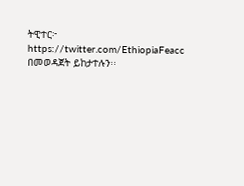ትዊተር፦ https://twitter.com/EthiopiaFeacc በመወዳጀት ይከታተሉን፡፡